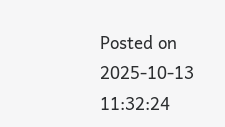Posted on 2025-10-13 11:32:24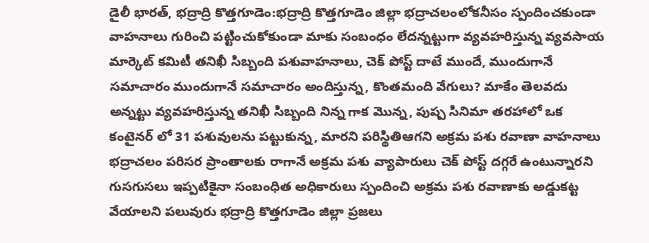డైలీ భారత్, భద్రాద్రి కొత్తగూడెం:భద్రాద్రి కొత్తగూడెం జిల్లా భద్రాచలంలోకనీసం స్పందించకుండా వాహనాలు గురించి పట్టించుకోకుండా మాకు సంబంధం లేదన్నట్టుగా వ్యవహరిస్తున్న వ్యవసాయ మార్కెట్ కమిటీ తనిఖీ సిబ్బంది పశువాహనాలు, చెక్ పోస్ట్ దాటే ముందే, ముందుగానే సమాచారం ముందుగానే సమాచారం అందిస్తున్న, కొంతమంది వేగులు? మాకేం తెలవదు అన్నట్టు వ్యవహరిస్తున్న తనిఖీ సిబ్బంది నిన్న గాక మొన్న, పుష్ప సినిమా తరహాలో ఒక కంటైనర్ లో 31 పశువులను పట్టుకున్న, మారని పరిస్థితిఆగని అక్రమ పశు రవాణా వాహనాలు భద్రాచలం పరిసర ప్రాంతాలకు రాగానే అక్రమ పశు వ్యాపారులు చెక్ పోస్ట్ దగ్గరే ఉంటున్నారని గుసగుసలు ఇప్పటికైనా సంబంధిత అధికారులు స్పందించి అక్రమ పశు రవాణాకు అడ్డుకట్ట వేయాలని పలువురు భద్రాద్రి కొత్తగూడెం జిల్లా ప్రజలు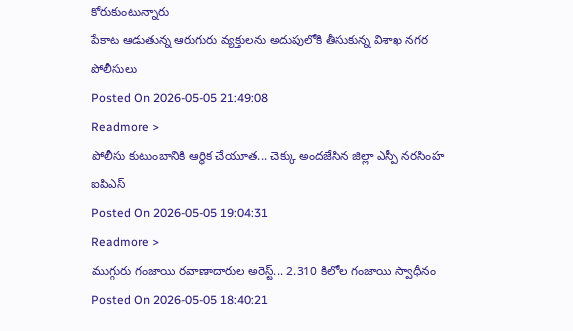కోరుకుంటున్నారు
పేకాట ఆడుతున్న ఆరుగురు వ్యక్తులను అదుపులోకి తీసుకున్న విశాఖ నగర పోలీసులు
Posted On 2026-05-05 21:49:08
Readmore >
పోలీసు కుటుంబానికి ఆర్థిక చేయూత... చెక్కు అందజేసిన జిల్లా ఎస్పీ నరసింహ ఐపిఎస్
Posted On 2026-05-05 19:04:31
Readmore >
ముగ్గురు గంజాయి రవాణాదారుల అరెస్ట్... 2.310 కిలోల గంజాయి స్వాధీనం
Posted On 2026-05-05 18:40:21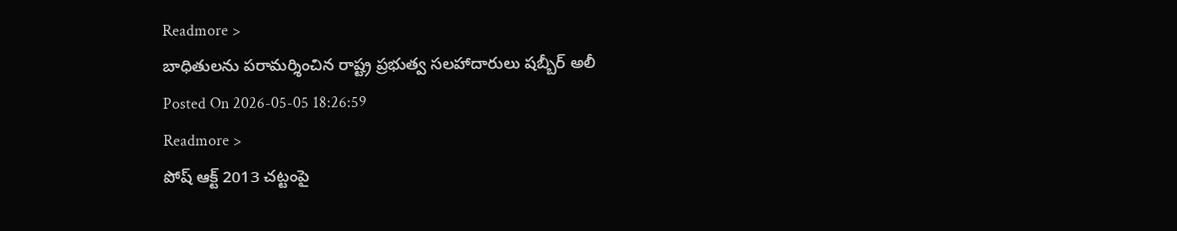Readmore >
బాధితులను పరామర్శించిన రాష్ట్ర ప్రభుత్వ సలహాదారులు షబ్బీర్ అలీ
Posted On 2026-05-05 18:26:59
Readmore >
పోష్ ఆక్ట్ 2013 చట్టంపై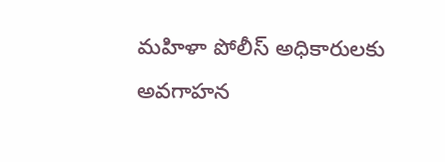మహిళా పోలీస్ అధికారులకు అవగాహన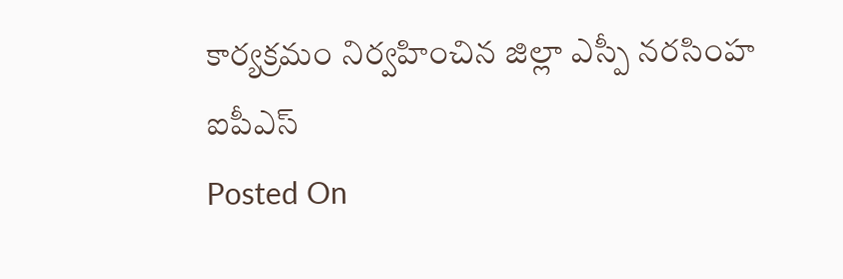కార్యక్రమం నిర్వహించిన జిల్లా ఎస్పీ నరసింహ ఐపీఎస్
Posted On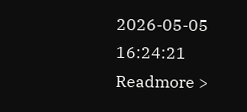2026-05-05 16:24:21
Readmore >